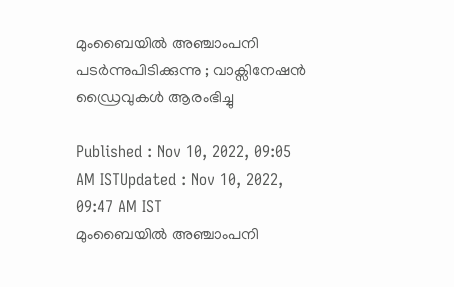മുംബൈയില്‍ അഞ്ചാംപനി പടര്‍ന്നുപിടിക്കുന്നു ; വാക്സിനേഷൻ ഡ്രൈവുകൾ ആരംഭിച്ചു

Published : Nov 10, 2022, 09:05 AM ISTUpdated : Nov 10, 2022, 09:47 AM IST
മുംബൈയില്‍ അഞ്ചാംപനി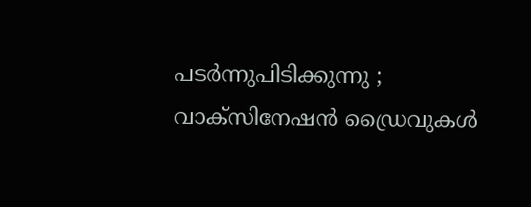പടര്‍ന്നുപിടിക്കുന്നു ; വാക്സിനേഷൻ ഡ്രൈവുകൾ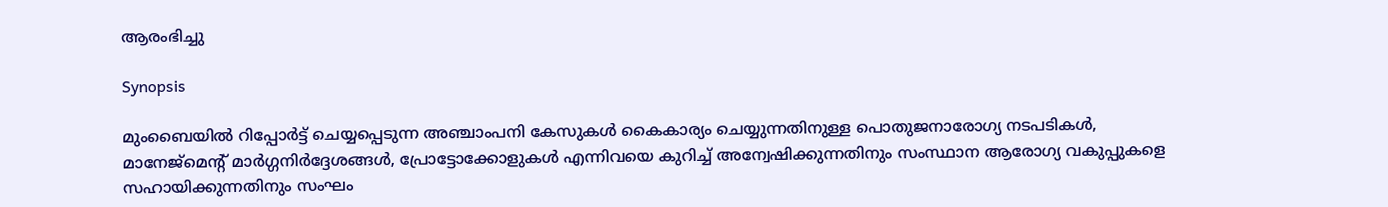ആരംഭിച്ചു

Synopsis

മുംബൈയിൽ റിപ്പോർട്ട് ചെയ്യപ്പെടുന്ന അഞ്ചാംപനി കേസുകൾ കൈകാര്യം ചെയ്യുന്നതിനുള്ള പൊതുജനാരോഗ്യ നടപടികൾ, മാനേജ്‌മെന്റ് മാർഗ്ഗനിർദ്ദേശങ്ങൾ, പ്രോട്ടോക്കോളുകൾ എന്നിവയെ കുറിച്ച് അന്വേഷിക്കുന്നതിനും സംസ്ഥാന ആരോഗ്യ വകുപ്പുകളെ സഹായിക്കുന്നതിനും സംഘം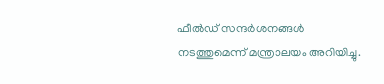ഫീൽഡ് സന്ദർശനങ്ങൾ നടത്തുമെന്ന് മന്ത്രാലയം അറിയിച്ചു.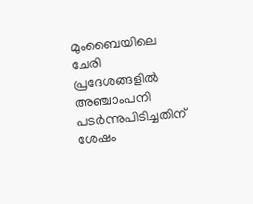മുംബൈയിലെ ചേരി പ്രദേശങ്ങളിൽ അഞ്ചാംപനി പടർന്നുപിടിച്ചതിന് ശേഷം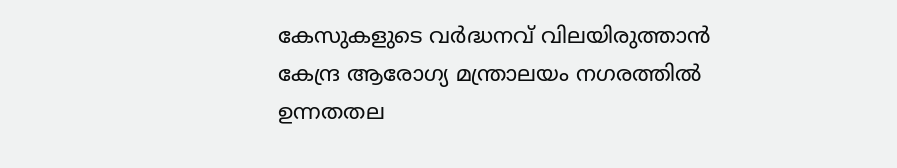കേസുകളുടെ വർദ്ധനവ് വിലയിരുത്താൻ കേന്ദ്ര ആരോഗ്യ മന്ത്രാലയം നഗരത്തിൽ ഉന്നതതല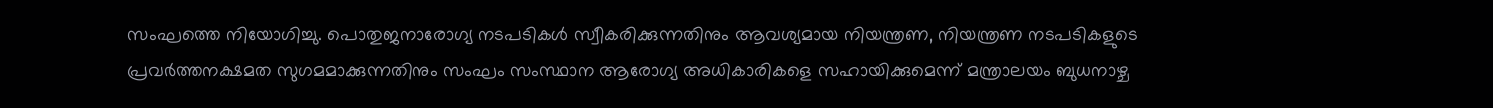സംഘത്തെ നിയോഗിച്ചു. പൊതുജനാരോഗ്യ നടപടികൾ സ്വീകരിക്കുന്നതിനും ആവശ്യമായ നിയന്ത്രണ, നിയന്ത്രണ നടപടികളുടെ പ്രവർത്തനക്ഷമത സുഗമമാക്കുന്നതിനും സംഘം സംസ്ഥാന ആരോഗ്യ അധികാരികളെ സഹായിക്കുമെന്ന് മന്ത്രാലയം ബുധനാഴ്ച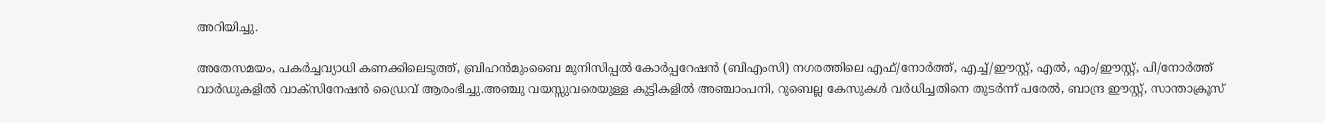അറിയിച്ചു.

അതേസമയം, പകർച്ചവ്യാധി കണക്കിലെടുത്ത്, ബ്രിഹൻമുംബൈ മുനിസിപ്പൽ കോർപ്പറേഷൻ (ബിഎംസി) നഗരത്തിലെ എഫ്/നോർത്ത്, എച്ച്/ഈസ്റ്റ്, എൽ, എം/ഈസ്റ്റ്, പി/നോർത്ത് വാർഡുകളിൽ വാക്സിനേഷൻ ഡ്രൈവ് ആരംഭിച്ചു.അഞ്ചു വയസ്സുവരെയുള്ള കുട്ടികളിൽ അഞ്ചാംപനി, റുബെല്ല കേസുകൾ വർധിച്ചതിനെ തുടർന്ന് പരേൽ, ബാന്ദ്ര ഈസ്റ്റ്, സാന്താക്രൂസ്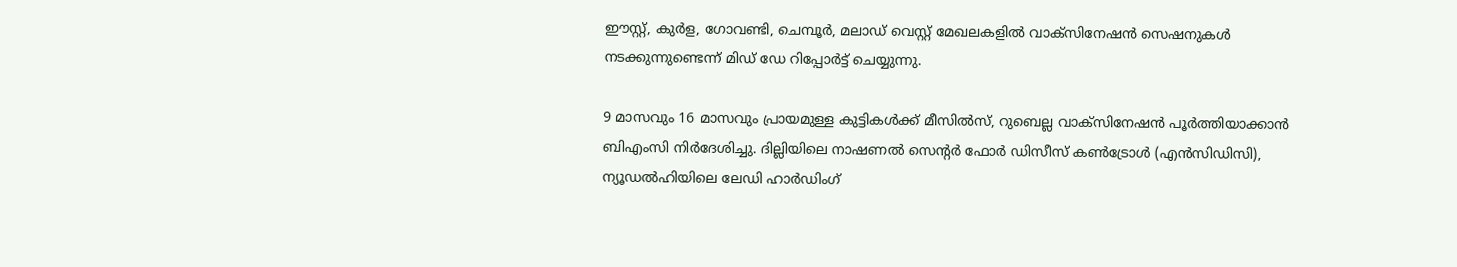ഈസ്റ്റ്, കുർള, ഗോവണ്ടി, ചെമ്പൂർ, മലാഡ് വെസ്റ്റ് മേഖലകളിൽ വാക്സിനേഷൻ സെഷനുകൾ നടക്കുന്നുണ്ടെന്ന് മിഡ് ഡേ റിപ്പോർട്ട് ചെയ്യുന്നു.

9 മാസവും 16 മാസവും പ്രായമുള്ള കുട്ടികൾക്ക് മീസിൽസ്, റുബെല്ല വാക്സിനേഷൻ പൂർത്തിയാക്കാൻ ബിഎംസി നിർദേശിച്ചു. ദില്ലിയിലെ നാഷണൽ സെന്റർ ഫോർ ഡിസീസ് കൺട്രോൾ (എൻസിഡിസി), ന്യൂഡൽഹിയിലെ ലേഡി ഹാർഡിംഗ്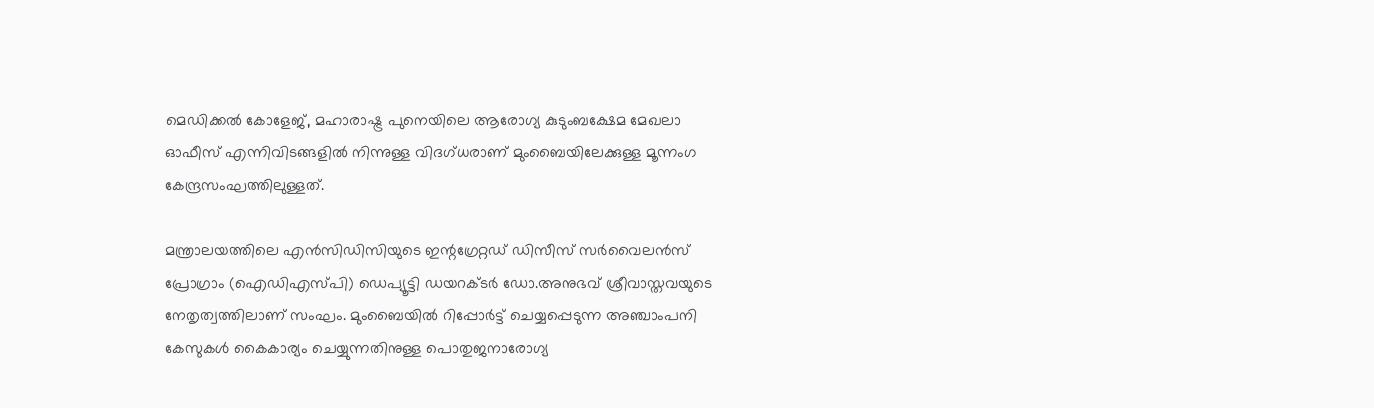മെഡിക്കൽ കോളേജ്, മഹാരാഷ്ട്ര പുനെയിലെ ആരോഗ്യ കുടുംബക്ഷേമ മേഖലാ ഓഫീസ് എന്നിവിടങ്ങളിൽ നിന്നുള്ള വിദഗ്ധരാണ് മുംബൈയിലേക്കുള്ള മൂന്നംഗ കേന്ദ്രസംഘത്തിലുള്ളത്.

മന്ത്രാലയത്തിലെ എൻസിഡിസിയുടെ ഇന്റഗ്രേറ്റഡ് ഡിസീസ് സർവൈലൻസ് പ്രോഗ്രാം (ഐഡിഎസ്പി) ഡെപ്യൂട്ടി ഡയറക്ടർ ഡോ.അനുഭവ് ശ്രീവാസ്തവയുടെ നേതൃത്വത്തിലാണ് സംഘം. മുംബൈയിൽ റിപ്പോർട്ട് ചെയ്യപ്പെടുന്ന അഞ്ചാംപനി കേസുകൾ കൈകാര്യം ചെയ്യുന്നതിനുള്ള പൊതുജനാരോഗ്യ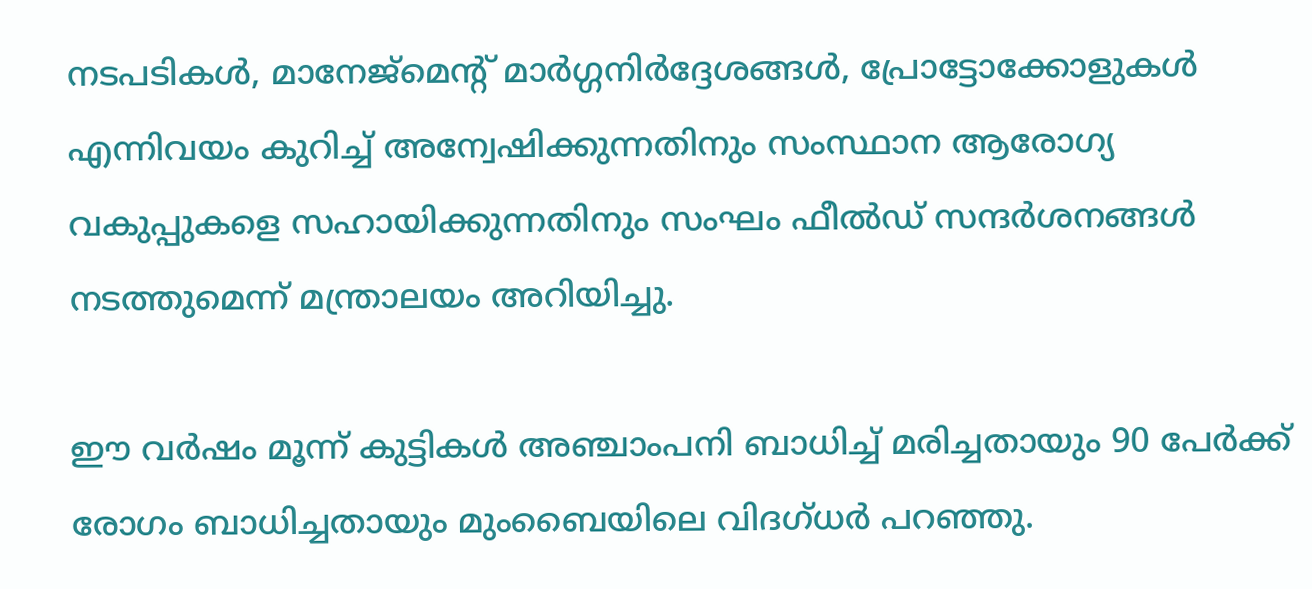നടപടികൾ, മാനേജ്‌മെന്റ് മാർഗ്ഗനിർദ്ദേശങ്ങൾ, പ്രോട്ടോക്കോളുകൾ എന്നിവയം കുറിച്ച് അന്വേഷിക്കുന്നതിനും സംസ്ഥാന ആരോഗ്യ വകുപ്പുകളെ സഹായിക്കുന്നതിനും സംഘം ഫീൽഡ് സന്ദർശനങ്ങൾ നടത്തുമെന്ന് മന്ത്രാലയം അറിയിച്ചു.

ഈ വർഷം മൂന്ന് കുട്ടികൾ അഞ്ചാംപനി ബാധിച്ച് മരിച്ചതായും 90 പേർക്ക് രോഗം ബാധിച്ചതായും മുംബൈയിലെ വിദഗ്ധർ പറഞ്ഞു.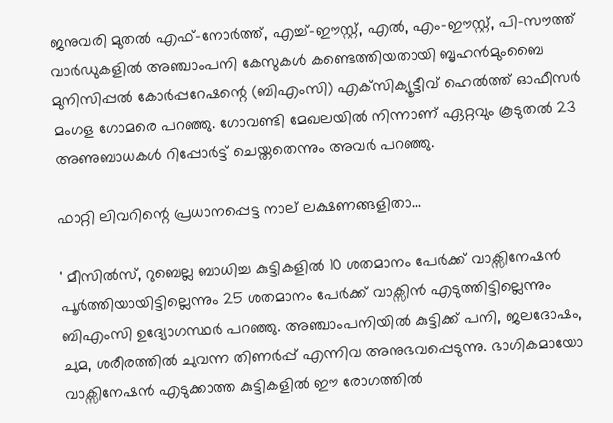ജനുവരി മുതൽ എഫ്-നോർത്ത്, എച്ച്-ഈസ്റ്റ്, എൽ, എം-ഈസ്റ്റ്, പി-സൗത്ത് വാർഡുകളിൽ അഞ്ചാംപനി കേസുകൾ കണ്ടെത്തിയതായി ബൃഹൻമുംബൈ മുനിസിപ്പൽ കോർപ്പറേഷന്റെ (ബിഎംസി) എക്‌സിക്യൂട്ടീവ് ഹെൽത്ത് ഓഫീസർ മംഗള ഗോമരെ പറഞ്ഞു. ഗോവണ്ടി മേഖലയിൽ നിന്നാണ് ഏറ്റവും കൂടുതൽ 23 അണുബാധകൾ റിപ്പോർട്ട് ചെയ്തതെന്നും അവർ പറഞ്ഞു.

ഫാറ്റി ലിവറിന്റെ പ്രധാനപ്പെട്ട നാല് ലക്ഷണങ്ങളിതാ...

' മീസിൽസ്, റുബെല്ല ബാധിച്ച കുട്ടികളിൽ 10 ശതമാനം പേർക്ക് വാക്സിനേഷൻ പൂർത്തിയായിട്ടില്ലെന്നും 25 ശതമാനം പേർക്ക് വാക്സിൻ എടുത്തിട്ടില്ലെന്നും ബിഎംസി ഉദ്യോഗസ്ഥർ പറഞ്ഞു. അഞ്ചാംപനിയിൽ കുട്ടിക്ക് പനി, ജലദോഷം, ചുമ, ശരീരത്തിൽ ചുവന്ന തിണർപ്പ് എന്നിവ അനുഭവപ്പെടുന്നു. ഭാഗികമായോ വാക്സിനേഷൻ എടുക്കാത്ത കുട്ടികളിൽ ഈ രോഗത്തിൽ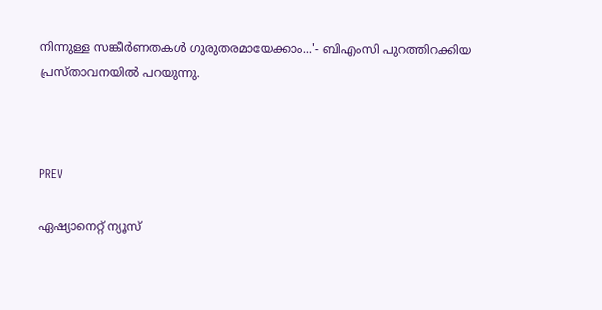നിന്നുള്ള സങ്കീർണതകൾ ഗുരുതരമായേക്കാം...'- ബിഎംസി പുറത്തിറക്കിയ പ്രസ്താവനയിൽ പറയുന്നു.



PREV

ഏഷ്യാനെറ്റ് ന്യൂസ്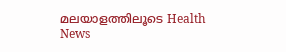മലയാളത്തിലൂടെ Health News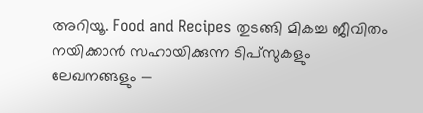അറിയൂ. Food and Recipes തുടങ്ങി മികച്ച ജീവിതം നയിക്കാൻ സഹായിക്കുന്ന ടിപ്സുകളും ലേഖനങ്ങളും —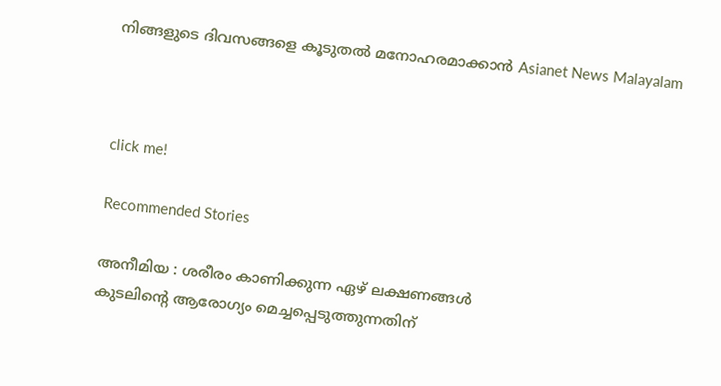നിങ്ങളുടെ ദിവസങ്ങളെ കൂടുതൽ മനോഹരമാക്കാൻ Asianet News Malayalam



click me!

Recommended Stories

അനീമിയ : ശരീരം കാണിക്കുന്ന ഏഴ് ലക്ഷണങ്ങൾ
കുടലിന്റെ ആരോഗ്യം മെച്ചപ്പെടുത്തുന്നതിന്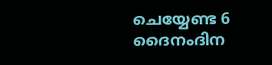ചെയ്യേണ്ട 6 ദൈനംദിന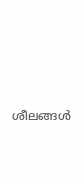ശീലങ്ങൾ